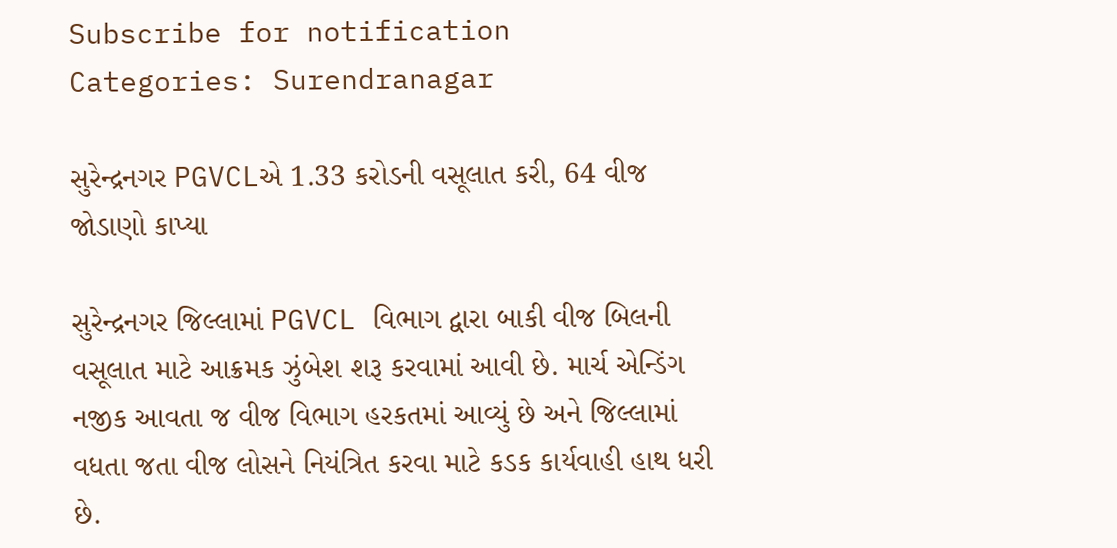Subscribe for notification
Categories: Surendranagar

સુરેન્દ્રનગર PGVCLએ 1.33 કરોડની વસૂલાત કરી, 64 વીજ જોડાણો કાપ્યા

સુરેન્દ્રનગર જિલ્લામાં PGVCL વિભાગ દ્વારા બાકી વીજ બિલની વસૂલાત માટે આક્રમક ઝુંબેશ શરૂ કરવામાં આવી છે. માર્ચ એન્ડિંગ નજીક આવતા જ વીજ વિભાગ હરકતમાં આવ્યું છે અને જિલ્લામાં વધતા જતા વીજ લોસને નિયંત્રિત કરવા માટે કડક કાર્યવાહી હાથ ધરી છે.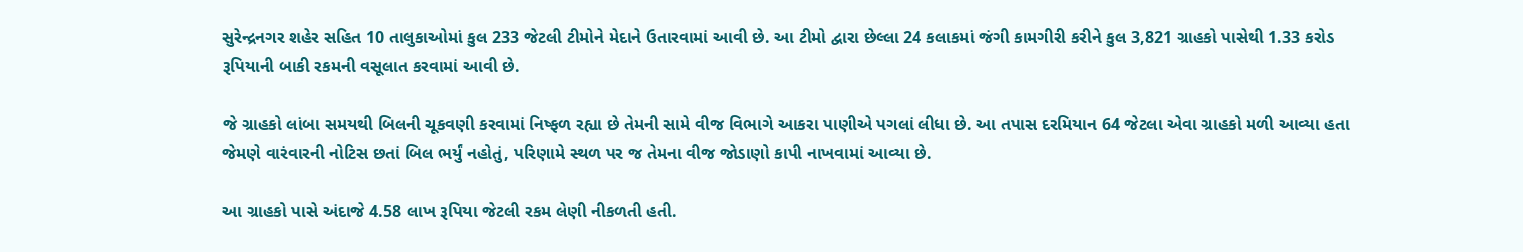સુરેન્દ્રનગર શહેર સહિત 10 તાલુકાઓમાં કુલ 233 જેટલી ટીમોને મેદાને ઉતારવામાં આવી છે. આ ટીમો દ્વારા છેલ્લા 24 કલાકમાં જંગી કામગીરી કરીને કુલ 3,821 ગ્રાહકો પાસેથી 1.33 કરોડ રૂપિયાની બાકી રકમની વસૂલાત કરવામાં આવી છે.

જે ગ્રાહકો લાંબા સમયથી બિલની ચૂકવણી કરવામાં નિષ્ફળ રહ્યા છે તેમની સામે વીજ વિભાગે આકરા પાણીએ પગલાં લીધા છે. આ તપાસ દરમિયાન 64 જેટલા એવા ગ્રાહકો મળી આવ્યા હતા જેમણે વારંવારની નોટિસ છતાં બિલ ભર્યું નહોતું, પરિણામે સ્થળ પર જ તેમના વીજ જોડાણો કાપી નાખવામાં આવ્યા છે.

આ ગ્રાહકો પાસે અંદાજે 4.58 લાખ રૂપિયા જેટલી રકમ લેણી નીકળતી હતી.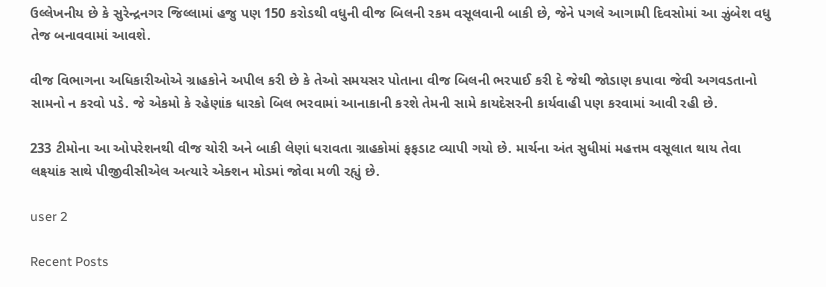ઉલ્લેખનીય છે કે સુરેન્દ્રનગર જિલ્લામાં હજુ પણ 150 કરોડથી વધુની વીજ બિલની રકમ વસૂલવાની બાકી છે, જેને પગલે આગામી દિવસોમાં આ ઝુંબેશ વધુ તેજ બનાવવામાં આવશે.

વીજ વિભાગના અધિકારીઓએ ગ્રાહકોને અપીલ કરી છે કે તેઓ સમયસર પોતાના વીજ બિલની ભરપાઈ કરી દે જેથી જોડાણ કપાવા જેવી અગવડતાનો સામનો ન કરવો પડે. જે એકમો કે રહેણાંક ધારકો બિલ ભરવામાં આનાકાની કરશે તેમની સામે કાયદેસરની કાર્યવાહી પણ કરવામાં આવી રહી છે.

233 ટીમોના આ ઓપરેશનથી વીજ ચોરી અને બાકી લેણાં ધરાવતા ગ્રાહકોમાં ફફડાટ વ્યાપી ગયો છે. માર્ચના અંત સુધીમાં મહત્તમ વસૂલાત થાય તેવા લક્ષ્યાંક સાથે પીજીવીસીએલ અત્યારે એક્શન મોડમાં જોવા મળી રહ્યું છે.

user 2

Recent Posts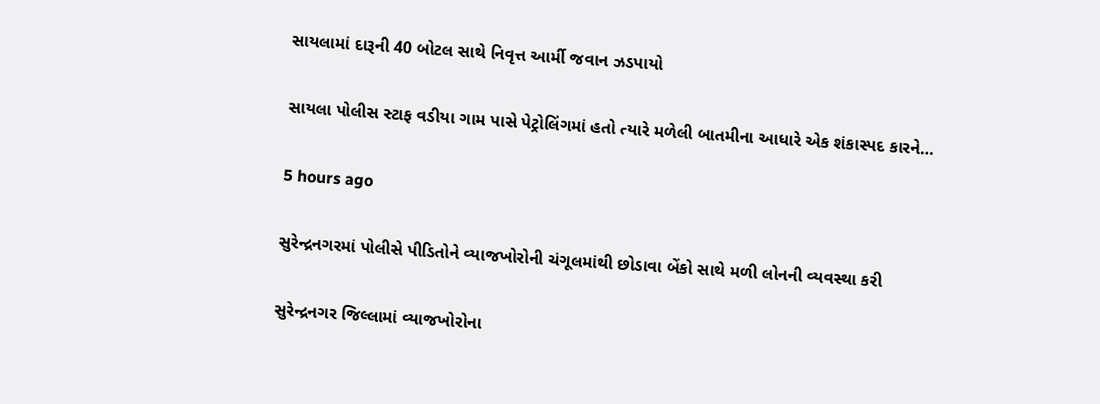સાયલામાં દારૂની 40 બોટલ સાથે નિવૃત્ત આર્મી જવાન ઝડપાયો

સાયલા પોલીસ સ્ટાફ વડીયા ગામ પાસે પેટ્રોલિંગમાં હતો ત્યારે મળેલી બાતમીના આધારે એક શંકાસ્પદ કારને…

5 hours ago

સુરેન્દ્રનગરમાં પોલીસે પીડિતોને વ્યાજખોરોની ચંગૂલમાંથી છોડાવા બેંકો સાથે મળી લોનની વ્યવસ્થા કરી

સુરેન્દ્રનગર જિલ્લામાં વ્યાજખોરોના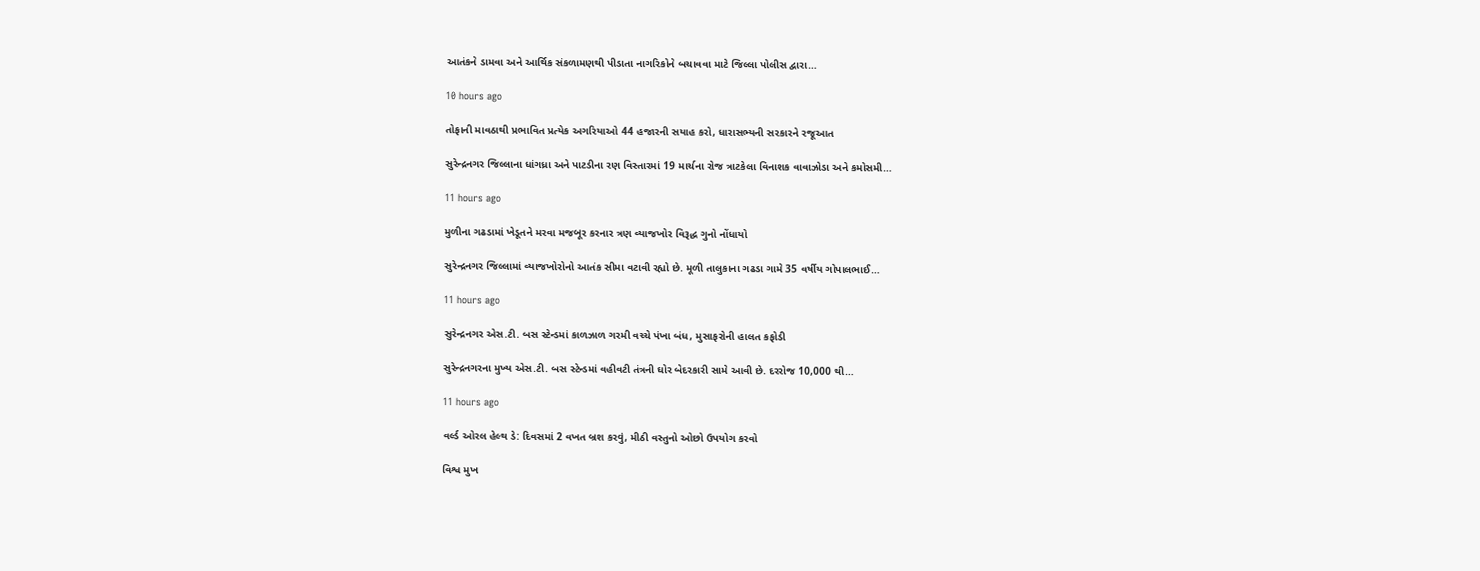આતંકને ડામવા અને આર્થિક સંકળામણથી પીડાતા નાગરિકોને બચાવવા માટે જિલ્લા પોલીસ દ્વારા…

10 hours ago

તોફાની માવઠાથી પ્રભાવિત પ્રત્યેક અગરિયાઓ 44 હજારની સયાહ કરો, ધારાસભ્યની સરકારને રજૂઆત

સુરેન્દ્રનગર જિલ્લાના ધાંગધ્રા અને પાટડીના રણ વિસ્તારમાં 19 માર્ચના રોજ ત્રાટકેલા વિનાશક વાવાઝોડા અને કમોસમી…

11 hours ago

મુળીના ગઢડામાં ખેડૂતને મરવા મજબૂર કરનાર ત્રણ વ્યાજખોર વિરૂદ્ધ ગુનો નોંધાયો

સુરેન્દ્રનગર જિલ્લામાં વ્યાજખોરોનો આતંક સીમા વટાવી રહ્યો છે. મૂળી તાલુકાના ગઢડા ગામે 35 વર્ષીય ગોપાલભાઈ…

11 hours ago

સુરેન્દ્રનગર એસ.ટી. બસ સ્ટેન્ડમાં કાળઝાળ ગરમી વચ્ચે પંખા બંધ, મુસાફરોની હાલત કફોડી

સુરેન્દ્રનગરના મુખ્ય એસ.ટી. બસ સ્ટેન્ડમાં વહીવટી તંત્રની ઘોર બેદરકારી સામે આવી છે. દરરોજ 10,000 થી…

11 hours ago

વર્લ્ડ ઓરલ હેલ્થ ડે: દિવસમાં 2 વખત બ્રશ કરવું, મીઠી વસ્તુનો ઓછો ઉપયોગ કરવો

વિશ્વ મુખ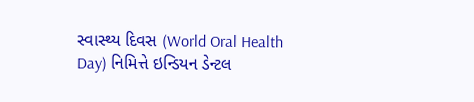સ્વાસ્થ્ય દિવસ (World Oral Health Day) નિમિત્તે ઇન્ડિયન ડેન્ટલ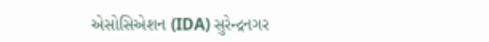એસોસિએશન (IDA) સુરેન્દ્રનગર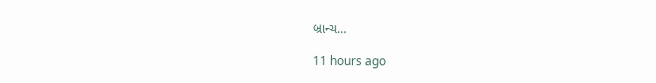બ્રાન્ચ…

11 hours ago